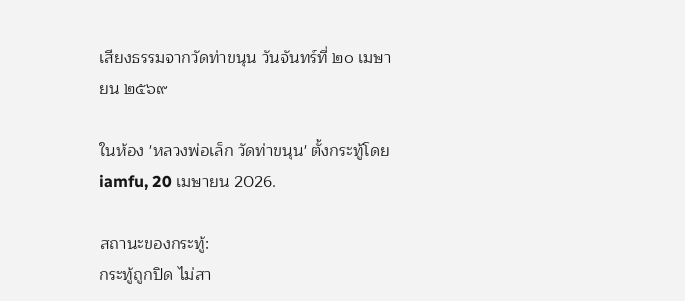เสียงธรรมจากวัดท่าขนุน วันจันทร์ที่ ๒๐ เมษายน ๒๕๖๙

ในห้อง 'หลวงพ่อเล็ก วัดท่าขนุน' ตั้งกระทู้โดย iamfu, 20 เมษายน 2026.

สถานะของกระทู้:
กระทู้ถูกปิด ไม่สา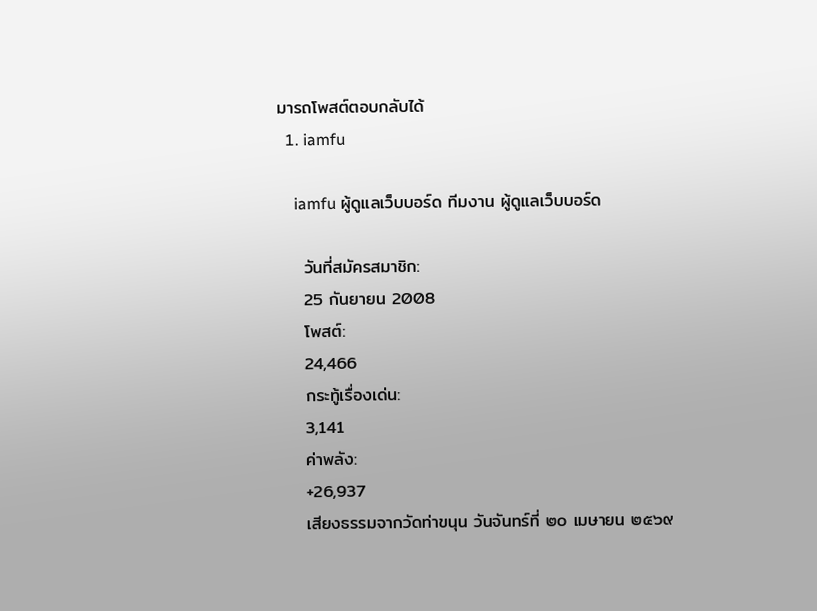มารถโพสต์ตอบกลับได้
  1. iamfu

    iamfu ผู้ดูแลเว็บบอร์ด ทีมงาน ผู้ดูแลเว็บบอร์ด

    วันที่สมัครสมาชิก:
    25 กันยายน 2008
    โพสต์:
    24,466
    กระทู้เรื่องเด่น:
    3,141
    ค่าพลัง:
    +26,937
    เสียงธรรมจากวัดท่าขนุน วันจันทร์ที่ ๒๐ เมษายน ๒๕๖๙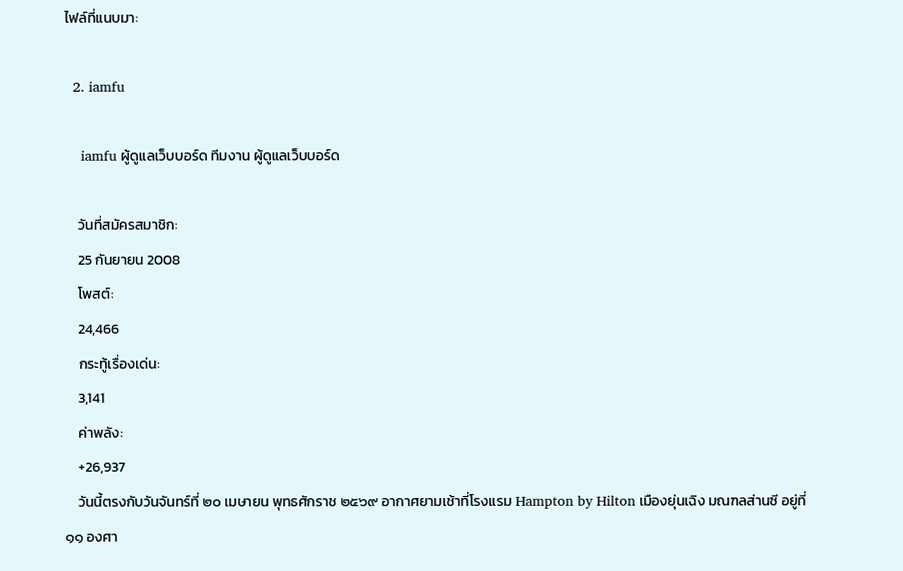ไฟล์ที่แนบมา:

  2. iamfu

    iamfu ผู้ดูแลเว็บบอร์ด ทีมงาน ผู้ดูแลเว็บบอร์ด

    วันที่สมัครสมาชิก:
    25 กันยายน 2008
    โพสต์:
    24,466
    กระทู้เรื่องเด่น:
    3,141
    ค่าพลัง:
    +26,937
    วันนี้ตรงกับวันจันทร์ที่ ๒๐ เมษายน พุทธศักราช ๒๕๖๙ อากาศยามเช้าที่โรงแรม Hampton by Hilton เมืองยุ่นเฉิง มณฑลส่านซี อยู่ที่ ๑๑ องศา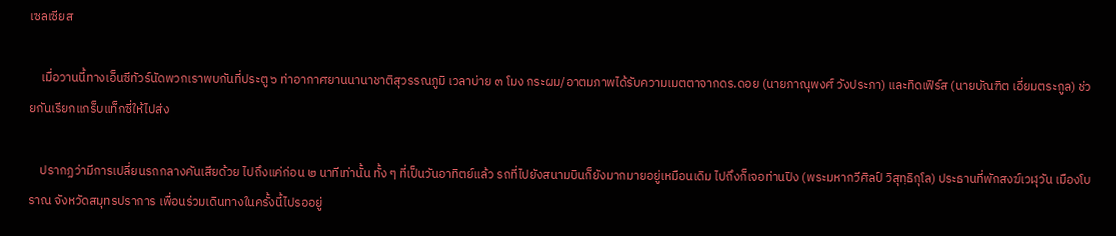เซลเซียส

    เมื่อวานนี้ทางเอ็นซีทัวร์นัดพวกเราพบกันที่ประตู ๖ ท่าอากาศยานนานาชาติสุวรรณภูมิ เวลาบ่าย ๓ โมง กระผม/อาตมภาพได้รับความเมตตาจากดร.ดอย (นายภาณุพงศ์ วังประภา) และทิดเฟิร์ส (นายบัณฑิต เอี่ยมตระกูล) ช่วยกันเรียกแกร็บแท็กซี่ให้ไปส่ง

    ปรากฏว่ามีการเปลี่ยนรถกลางคันเสียด้วย ไปถึงแค่ก่อน ๒ นาทีเท่านั้น ทั้ง ๆ ที่เป็นวันอาทิตย์แล้ว รถที่ไปยังสนามบินก็ยังมากมายอยู่เหมือนเดิม ไปถึงก็เจอท่านปิง (พระมหากวีศิลป์ วิสุทฺธิกุโล) ประธานที่พักสงฆ์เวฬุวัน เมืองโบราณ จังหวัดสมุทรปราการ เพื่อนร่วมเดินทางในครั้งนี้ไปรออยู่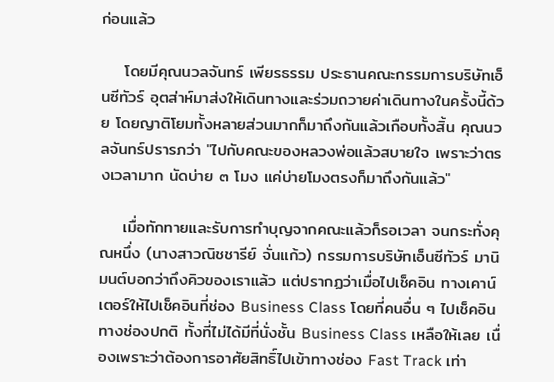ก่อนแล้ว

    โดยมีคุณนวลจันทร์ เพียรธรรม ประธานคณะกรรมการบริษัทเอ็นซีทัวร์ อุตส่าห์มาส่งให้เดินทางและร่วมถวายค่าเดินทางในครั้งนี้ด้วย โดยญาติโยมทั้งหลายส่วนมากก็มาถึงกันแล้วเกือบทั้งสิ้น คุณนวลจันทร์ปรารภว่า "ไปกับคณะของหลวงพ่อแล้วสบายใจ เพราะว่าตรงเวลามาก นัดบ่าย ๓ โมง แค่บ่ายโมงตรงก็มาถึงกันแล้ว"

    เมื่อทักทายและรับการทำบุญจากคณะแล้วก็รอเวลา จนกระทั่งคุณหนึ่ง (นางสาวณิชชารีย์ จั่นแก้ว) กรรมการบริษัทเอ็นซีทัวร์ มานิมนต์บอกว่าถึงคิวของเราแล้ว แต่ปรากฏว่าเมื่อไปเช็คอิน ทางเคาน์เตอร์ให้ไปเช็คอินที่ช่อง Business Class โดยที่คนอื่น ๆ ไปเช็คอินทางช่องปกติ ทั้งที่ไม่ได้มีที่นั่งชั้น Business Class เหลือให้เลย เนื่องเพราะว่าต้องการอาศัยสิทธิ์ไปเข้าทางช่อง Fast Track เท่า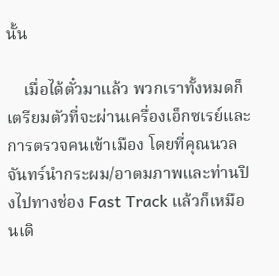นั้น

    เมื่อได้ตั๋วมาแล้ว พวกเราทั้งหมดก็เตรียมตัวที่จะผ่านเครื่องเอ็กซเรย์และการตรวจคนเข้าเมือง โดยที่คุณนวลจันทร์นำกระผม/อาตมภาพและท่านปิงไปทางช่อง Fast Track แล้วก็เหมือนเดิ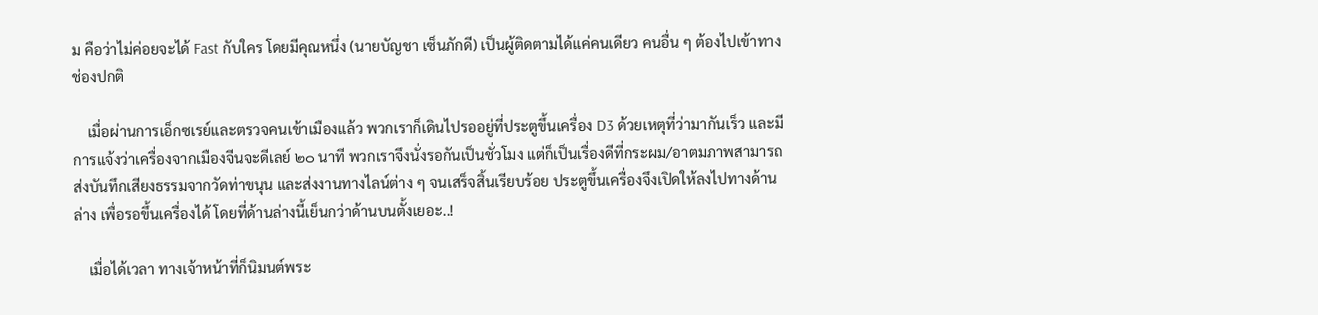ม คือว่าไม่ค่อยจะได้ Fast กับใคร โดยมีคุณหนึ่ง (นายบัญชา เซ็นภักดี) เป็นผู้ติดตามได้แค่คนเดียว คนอื่น ๆ ต้องไปเข้าทางช่องปกติ

    เมื่อผ่านการเอ็กซเรย์และตรวจคนเข้าเมืองแล้ว พวกเราก็เดินไปรออยู่ที่ประตูขึ้นเครื่อง D3 ด้วยเหตุที่ว่ามากันเร็ว และมีการแจ้งว่าเครื่องจากเมืองจีนจะดีเลย์ ๒๐ นาที พวกเราจึงนั่งรอกันเป็นชั่วโมง แต่ก็เป็นเรื่องดีที่กระผม/อาตมภาพสามารถส่งบันทึกเสียงธรรมจากวัดท่าขนุน และส่งงานทางไลน์ต่าง ๆ จนเสร็จสิ้นเรียบร้อย ประตูขึ้นเครื่องจึงเปิดให้ลงไปทางด้านล่าง เพื่อรอขึ้นเครื่องได้ โดยที่ด้านล่างนี้เย็นกว่าด้านบนตั้งเยอะ..!

    เมื่อได้เวลา ทางเจ้าหน้าที่ก็นิมนต์พระ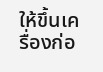ให้ขึ้นเครื่องก่อ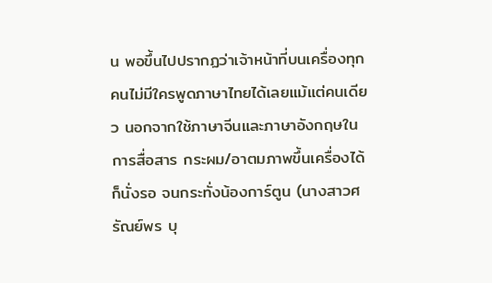น พอขึ้นไปปรากฏว่าเจ้าหน้าที่บนเครื่องทุกคนไม่มีใครพูดภาษาไทยได้เลยแม้แต่คนเดียว นอกจากใช้ภาษาจีนและภาษาอังกฤษในการสื่อสาร กระผม/อาตมภาพขึ้นเครื่องได้ก็นั่งรอ จนกระทั่งน้องการ์ตูน (นางสาวศรัณย์พร บุ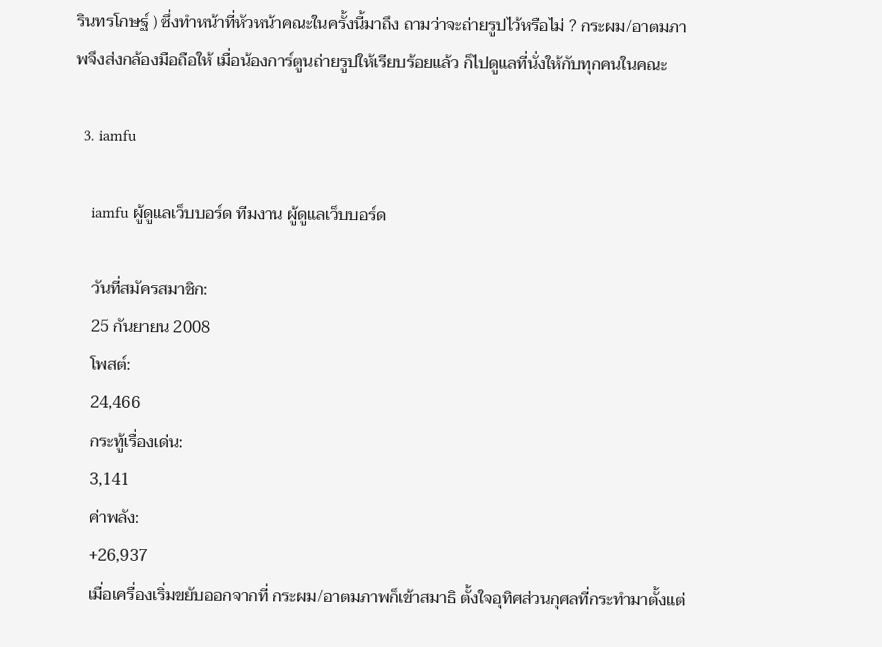รินทรโกษฐ์ ) ซึ่งทำหน้าที่หัวหน้าคณะในครั้งนี้มาถึง ถามว่าจะถ่ายรูปไว้หรือไม่ ? กระผม/อาตมภาพจึงส่งกล้องมือถือให้ เมื่อน้องการ์ตูนถ่ายรูปให้เรียบร้อยแล้ว ก็ไปดูแลที่นั่งให้กับทุกคนในคณะ

  3. iamfu

    iamfu ผู้ดูแลเว็บบอร์ด ทีมงาน ผู้ดูแลเว็บบอร์ด

    วันที่สมัครสมาชิก:
    25 กันยายน 2008
    โพสต์:
    24,466
    กระทู้เรื่องเด่น:
    3,141
    ค่าพลัง:
    +26,937
    เมื่อเครื่องเริ่มขยับออกจากที่ กระผม/อาตมภาพก็เข้าสมาธิ ตั้งใจอุทิศส่วนกุศลที่กระทำมาตั้งแต่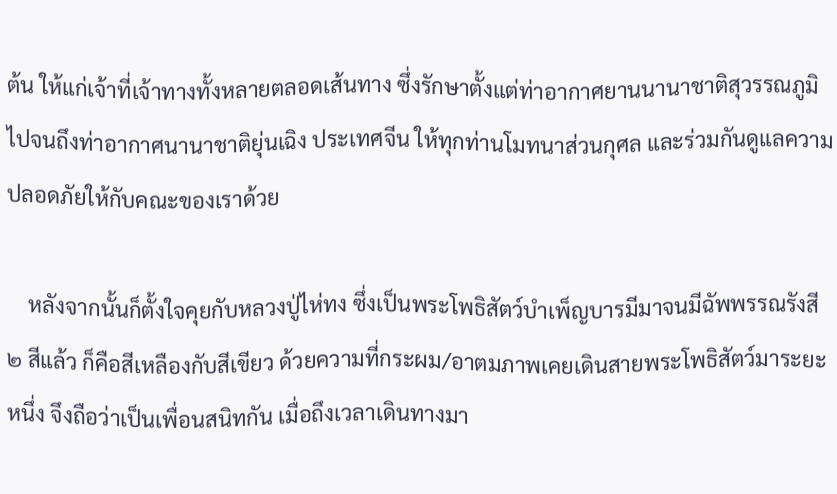ต้น ให้แก่เจ้าที่เจ้าทางทั้งหลายตลอดเส้นทาง ซึ่งรักษาตั้งแต่ท่าอากาศยานนานาชาติสุวรรณภูมิ ไปจนถึงท่าอากาศนานาชาติยุ่นเฉิง ประเทศจีน ให้ทุกท่านโมทนาส่วนกุศล และร่วมกันดูแลความปลอดภัยให้กับคณะของเราด้วย

    หลังจากนั้นก็ตั้งใจคุยกับหลวงปู่ไห่ทง ซึ่งเป็นพระโพธิสัตว์บำเพ็ญบารมีมาจนมีฉัพพรรณรังสี ๒ สีแล้ว ก็คือสีเหลืองกับสีเขียว ด้วยความที่กระผม/อาตมภาพเคยเดินสายพระโพธิสัตว์มาระยะหนึ่ง จึงถือว่าเป็นเพื่อนสนิทกัน เมื่อถึงเวลาเดินทางมา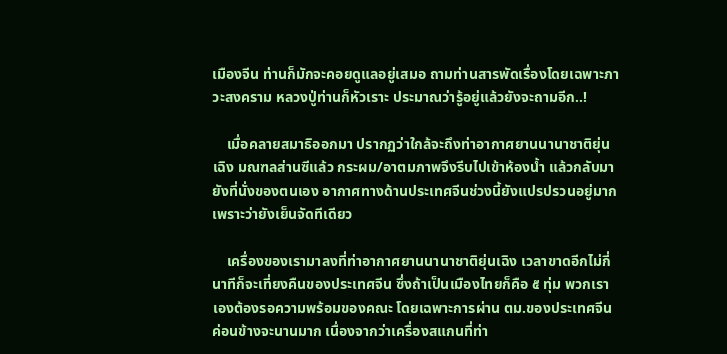เมืองจีน ท่านก็มักจะคอยดูแลอยู่เสมอ ถามท่านสารพัดเรื่องโดยเฉพาะภาวะสงคราม หลวงปู่ท่านก็หัวเราะ ประมาณว่ารู้อยู่แล้วยังจะถามอีก..!

    เมื่อคลายสมาธิออกมา ปรากฏว่าใกล้จะถึงท่าอากาศยานนานาชาติยุ่นเฉิง มณฑลส่านซีแล้ว กระผม/อาตมภาพจึงรีบไปเข้าห้องน้ำ แล้วกลับมายังที่นั่งของตนเอง อากาศทางด้านประเทศจีนช่วงนี้ยังแปรปรวนอยู่มาก เพราะว่ายังเย็นจัดทีเดียว

    เครื่องของเรามาลงที่ท่าอากาศยานนานาชาติยุ่นเฉิง เวลาขาดอีกไม่กี่นาทีก็จะเที่ยงคืนของประเทศจีน ซึ่งถ้าเป็นเมืองไทยก็คือ ๕ ทุ่ม พวกเราเองต้องรอความพร้อมของคณะ โดยเฉพาะการผ่าน ตม.ของประเทศจีนค่อนข้างจะนานมาก เนื่องจากว่าเครื่องสแกนที่ท่า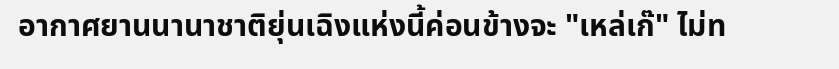อากาศยานนานาชาติยุ่นเฉิงแห่งนี้ค่อนข้างจะ "เหล่เก๊" ไม่ท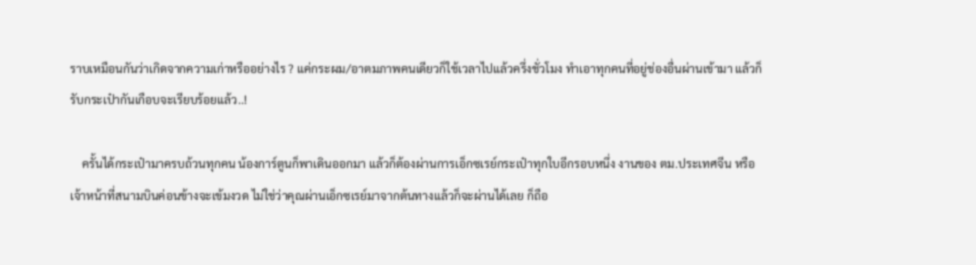ราบเหมือนกันว่าเกิดจากความเก่าหรืออย่างไร ? แค่กระผม/อาตมภาพคนเดียวก็ใช้เวลาไปแล้วครึ่งชั่วโมง ทำเอาทุกคนที่อยู่ช่องอื่นผ่านเข้ามา แล้วก็รับกระเป๋ากันเกือบจะเรียบร้อยแล้ว..!

    ครั้นได้กระเป๋ามาครบถ้วนทุกคน น้องการ์ตูนก็พาเดินออกมา แล้วก็ต้องผ่านการเอ็กซเรย์กระเป๋าทุกใบอีกรอบหนึ่ง งานของ ตม.ประเทศจีน หรือเจ้าหน้าที่สนามบินค่อนข้างจะเข้มงวด ไม่ใช่ว่าคุณผ่านเอ็กซเรย์มาจากต้นทางแล้วก็จะผ่านได้เลย ก็ถือ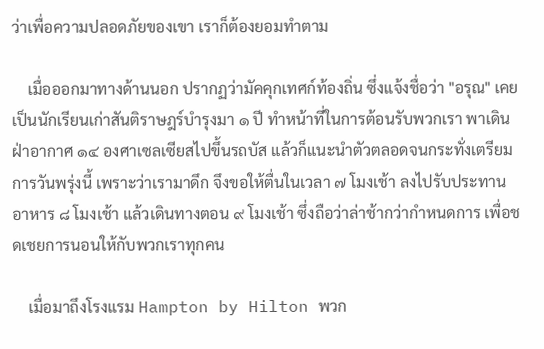ว่าเพื่อความปลอดภัยของเขา เราก็ต้องยอมทำตาม

    เมื่อออกมาทางด้านนอก ปรากฏว่ามัคคุกเทศก์ท้องถิ่น ซึ่งแจ้งชื่อว่า "อรุณ" เคยเป็นนักเรียนเก่าสันติราษฎร์บำรุงมา ๑ ปี ทำหน้าที่ในการต้อนรับพวกเรา พาเดินฝ่าอากาศ ๑๔ องศาเซลเซียสไปขึ้นรถบัส แล้วก็แนะนำตัวตลอดจนกระทั่งเตรียมการวันพรุ่งนี้ เพราะว่าเรามาดึก จึงขอให้ตื่นในเวลา ๗ โมงเช้า ลงไปรับประทานอาหาร ๘ โมงเช้า แล้วเดินทางตอน ๙ โมงเช้า ซึ่งถือว่าล่าช้ากว่ากำหนดการ เพื่อชดเชยการนอนให้กับพวกเราทุกคน

    เมื่อมาถึงโรงแรม Hampton by Hilton พวก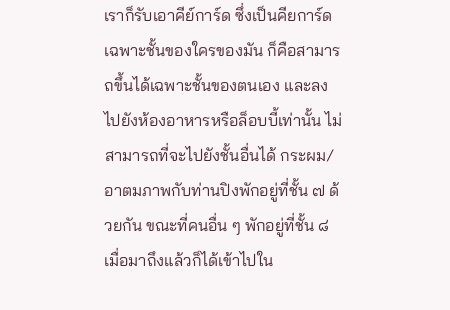เราก็รับเอาคีย์การ์ด ซึ่งเป็นคียการ์ดเฉพาะชั้นของใครของมัน ก็คือสามารถขึ้นได้เฉพาะชั้นของตนเอง และลงไปยังห้องอาหารหรือล็อบบี้เท่านั้น ไม่สามารถที่จะไปยังชั้นอื่นได้ กระผม/อาตมภาพกับท่านปิงพักอยู่ที่ชั้น ๗ ด้วยกัน ขณะที่คนอื่น ๆ พักอยู่ที่ชั้น ๘ เมื่อมาถึงแล้วก็ได้เข้าไปใน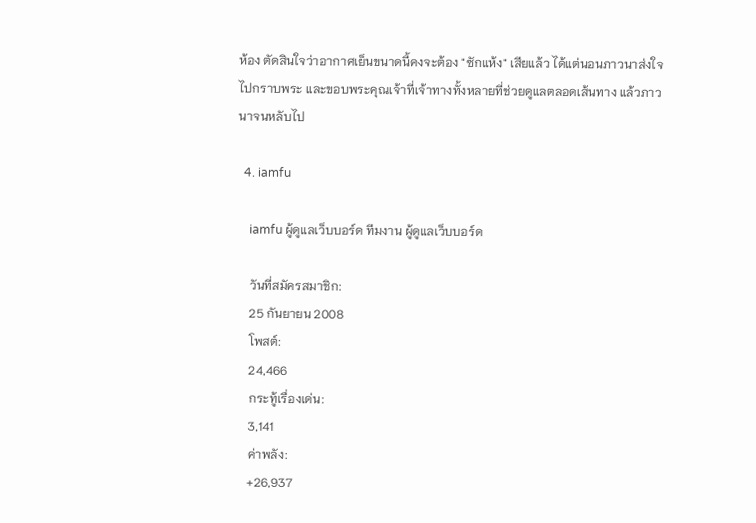ห้อง ตัดสินใจว่าอากาศเย็นขนาดนี้คงจะต้อง "ซักแห้ง" เสียแล้ว ได้แต่นอนภาวนาส่งใจไปกราบพระ และขอบพระคุณเจ้าที่เจ้าทางทั้งหลายที่ช่วยดูแลตลอดเส้นทาง แล้วภาวนาจนหลับไป

  4. iamfu

    iamfu ผู้ดูแลเว็บบอร์ด ทีมงาน ผู้ดูแลเว็บบอร์ด

    วันที่สมัครสมาชิก:
    25 กันยายน 2008
    โพสต์:
    24,466
    กระทู้เรื่องเด่น:
    3,141
    ค่าพลัง:
    +26,937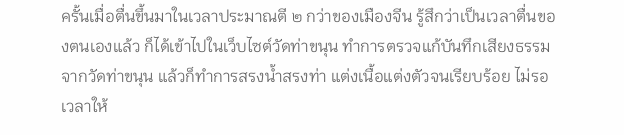ครั้นเมื่อตื่นขึ้นมาในเวลาประมาณตี ๒ กว่าของเมืองจีน รู้สึกว่าเป็นเวลาตื่นของตนเองแล้ว ก็ได้เข้าไปในเว็บไซต์วัดท่าขนุน ทำการตรวจแก้บันทึกเสียงธรรมจากวัดท่าขนุน แล้วก็ทำการสรงน้ำสรงท่า แต่งเนื้อแต่งตัวจนเรียบร้อย ไม่รอเวลาให้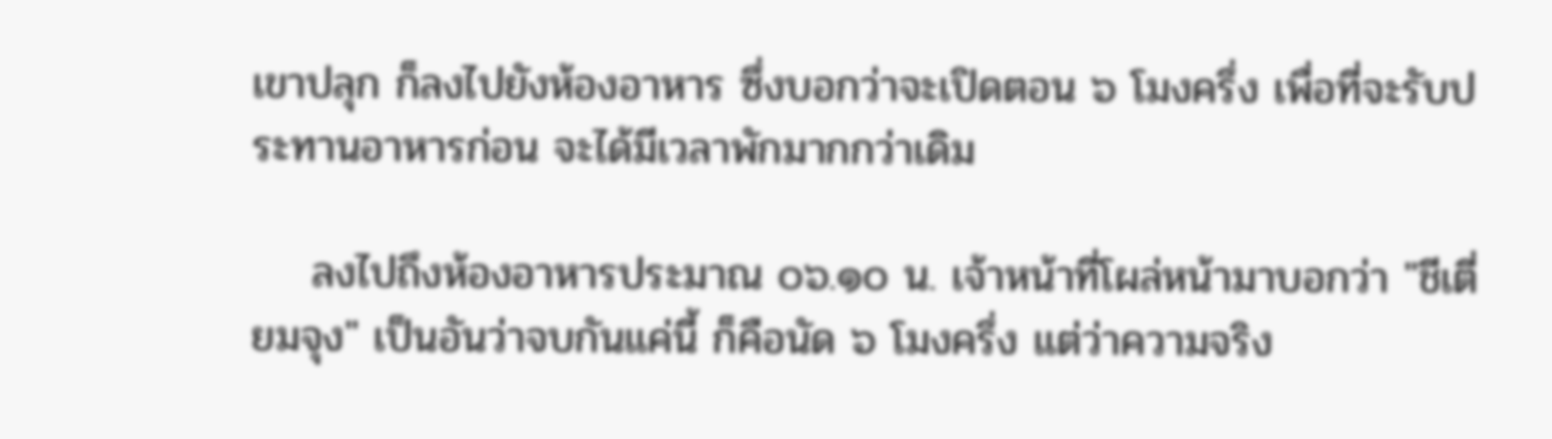เขาปลุก ก็ลงไปยังห้องอาหาร ซึ่งบอกว่าจะเปิดตอน ๖ โมงครึ่ง เพื่อที่จะรับประทานอาหารก่อน จะได้มีเวลาพักมากกว่าเดิม

    ลงไปถึงห้องอาหารประมาณ ๐๖.๑๐ น. เจ้าหน้าที่โผล่หน้ามาบอกว่า "ชีเตี่ยมจุง" เป็นอันว่าจบกันแค่นี้ ก็คือนัด ๖ โมงครึ่ง แต่ว่าความจริง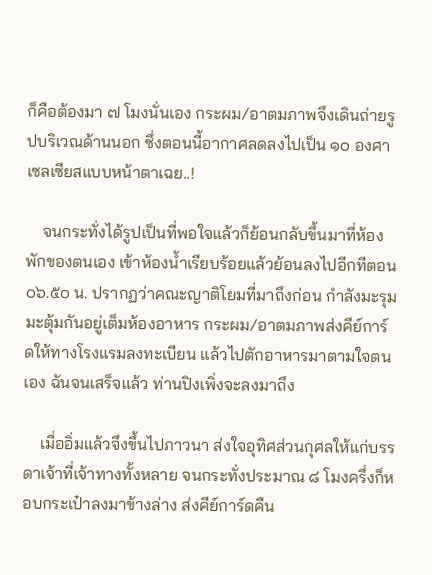ก็คือต้องมา ๗ โมงนั่นเอง กระผม/อาตมภาพจึงเดินถ่ายรูปบริเวณด้านนอก ซึ่งตอนนี้อากาศลดลงไปเป็น ๑๐ องศาเซลเซียสแบบหน้าตาเฉย..!

    จนกระทั่งได้รูปเป็นที่พอใจแล้วก็ย้อนกลับขึ้นมาที่ห้องพักของตนเอง เข้าห้องน้ำเรียบร้อยแล้วย้อนลงไปอีกทีตอน ๐๖.๕๐ น. ปรากฏว่าคณะญาติโยมที่มาถึงก่อน กำลังมะรุมมะตุ้มกันอยู่เต็มห้องอาหาร กระผม/อาตมภาพส่งคีย์การ์ดให้ทางโรงแรมลงทะเบียน แล้วไปตักอาหารมาตามใจตนเอง ฉันจนเสร็จแล้ว ท่านปิงเพิ่งจะลงมาถึง

    เมื่ออิ่มแล้วจึงขึ้นไปภาวนา ส่งใจอุทิศส่วนกุศลให้แก่บรรดาเจ้าที่เจ้าทางทั้งหลาย จนกระทั่งประมาณ ๘ โมงครึ่งก็หอบกระเป๋าลงมาข้างล่าง ส่งคีย์การ์ดคืน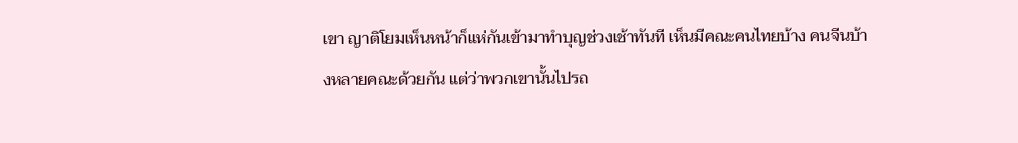เขา ญาติโยมเห็นหน้าก็แห่กันเข้ามาทำบุญช่วงเช้าทันที เห็นมีคณะคนไทยบ้าง คนจีนบ้างหลายคณะด้วยกัน แต่ว่าพวกเขานั้นไปรถ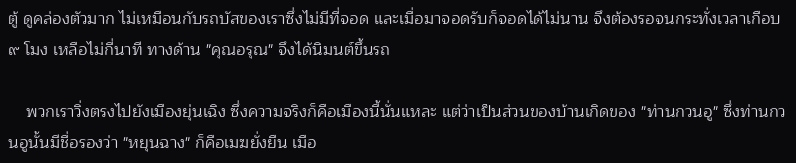ตู้ ดูคล่องตัวมาก ไม่เหมือนกับรถบัสของเราซึ่งไม่มีที่จอด และเมื่อมาจอดรับก็จอดได้ไม่นาน จึงต้องรอจนกระทั่งเวลาเกือบ ๙ โมง เหลือไม่กี่นาที ทางด้าน "คุณอรุณ" จึงได้นิมนต์ขึ้นรถ

    พวกเราวิ่งตรงไปยังเมืองยุ่นเฉิง ซึ่งความจริงก็คือเมืองนี้นั่นแหละ แต่ว่าเป็นส่วนของบ้านเกิดของ "ท่านกวนอู" ซึ่งท่านกวนอูนั้นมีชื่อรองว่า "หยุนฉาง" ก็คือเมฆยั่งยืน เมือ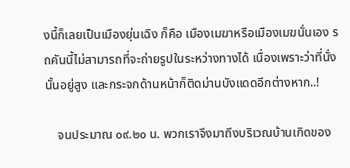งนี้ก็เลยเป็นเมืองยุ่นเฉิง ก็คือ เมืองเมฆาหรือเมืองเมฆนั่นเอง รถคันนี้ไม่สามารถที่จะถ่ายรูปในระหว่างทางได้ เนื่องเพราะว่าที่นั่งนั้นอยู่สูง และกระจกด้านหน้าก็ติดม่านบังแดดอีกต่างหาก..!

    จนประมาณ ๐๙.๒๐ น. พวกเราจึงมาถึงบริเวณบ้านเกิดของ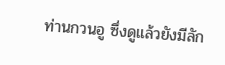ท่านกวนอู ซึ่งดูแล้วยังมีลัก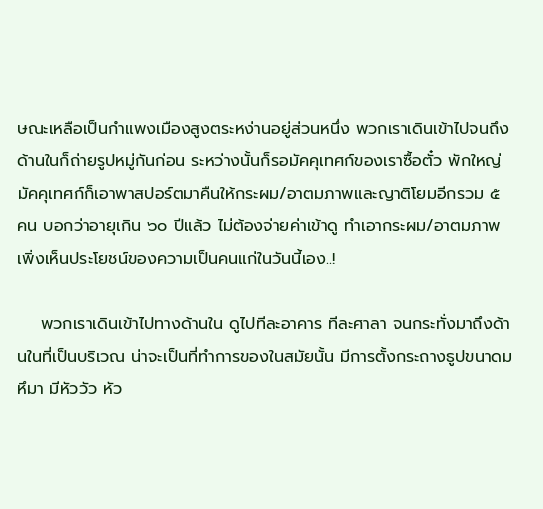ษณะเหลือเป็นกำแพงเมืองสูงตระหง่านอยู่ส่วนหนึ่ง พวกเราเดินเข้าไปจนถึงด้านในก็ถ่ายรูปหมู่กันก่อน ระหว่างนั้นก็รอมัคคุเทศก์ของเราซื้อตั๋ว พักใหญ่มัคคุเทศก์ก็เอาพาสปอร์ตมาคืนให้กระผม/อาตมภาพและญาติโยมอีกรวม ๕ คน บอกว่าอายุเกิน ๖๐ ปีแล้ว ไม่ต้องจ่ายค่าเข้าดู ทำเอากระผม/อาตมภาพเพิ่งเห็นประโยชน์ของความเป็นคนแก่ในวันนี้เอง..!

    พวกเราเดินเข้าไปทางด้านใน ดูไปทีละอาคาร ทีละศาลา จนกระทั่งมาถึงด้านในที่เป็นบริเวณ น่าจะเป็นที่ทำการของในสมัยนั้น มีการตั้งกระถางธูปขนาดมหึมา มีหัววัว หัว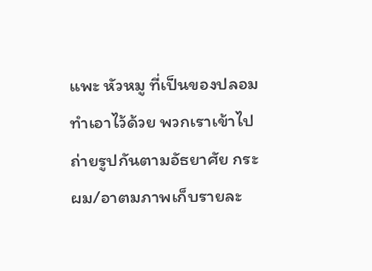แพะ หัวหมู ที่เป็นของปลอมทำเอาไว้ด้วย พวกเราเข้าไปถ่ายรูปกันตามอัธยาศัย กระผม/อาตมภาพเก็บรายละ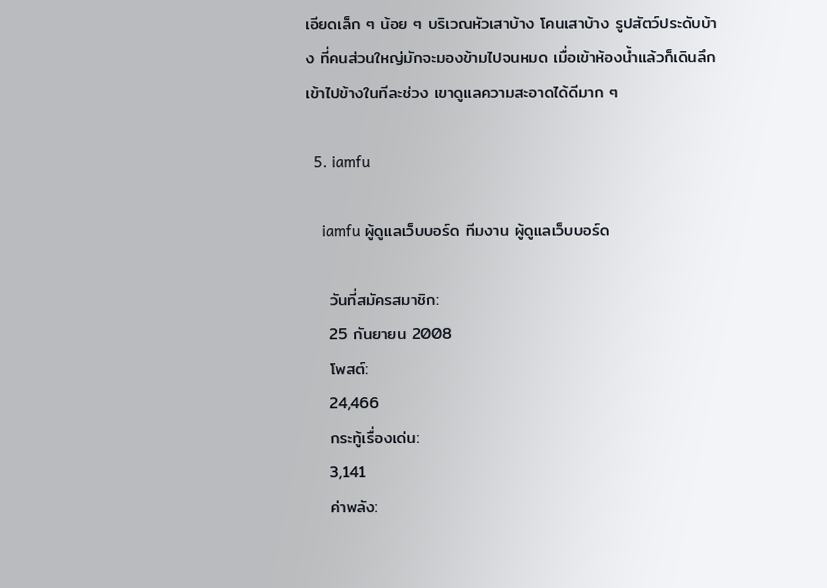เอียดเล็ก ๆ น้อย ๆ บริเวณหัวเสาบ้าง โคนเสาบ้าง รูปสัตว์ประดับบ้าง ที่คนส่วนใหญ่มักจะมองข้ามไปจนหมด เมื่อเข้าห้องน้ำแล้วก็เดินลึกเข้าไปข้างในทีละช่วง เขาดูแลความสะอาดได้ดีมาก ๆ

  5. iamfu

    iamfu ผู้ดูแลเว็บบอร์ด ทีมงาน ผู้ดูแลเว็บบอร์ด

    วันที่สมัครสมาชิก:
    25 กันยายน 2008
    โพสต์:
    24,466
    กระทู้เรื่องเด่น:
    3,141
    ค่าพลัง: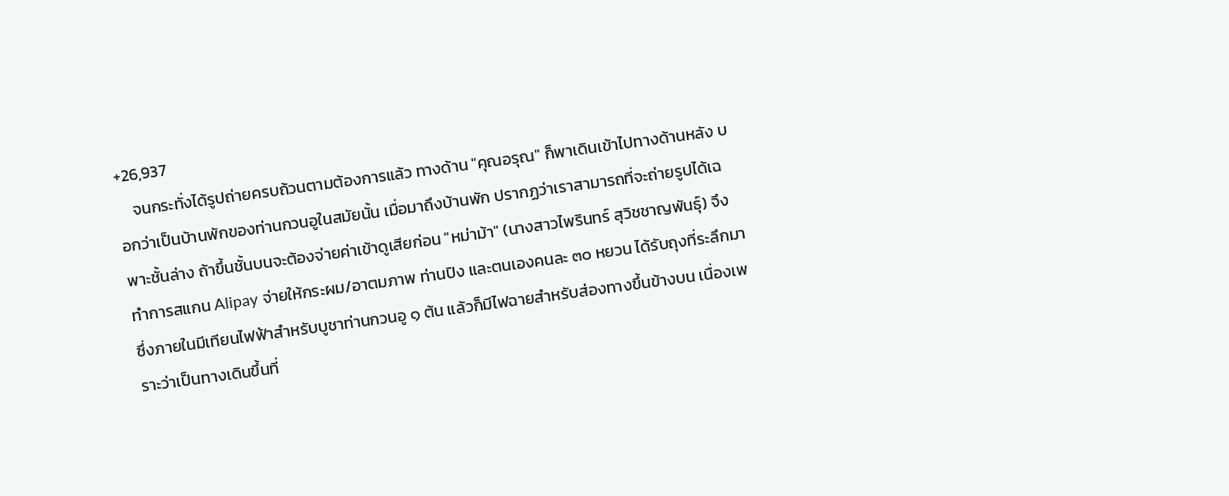+26,937
    จนกระทั่งได้รูปถ่ายครบถ้วนตามต้องการแล้ว ทางด้าน "คุณอรุณ" ก็พาเดินเข้าไปทางด้านหลัง บอกว่าเป็นบ้านพักของท่านกวนอูในสมัยนั้น เมื่อมาถึงบ้านพัก ปรากฏว่าเราสามารถที่จะถ่ายรูปได้เฉพาะชั้นล่าง ถ้าขึ้นชั้นบนจะต้องจ่ายค่าเข้าดูเสียก่อน "หม่าม้า" (นางสาวไพรินทร์ สุวิชชาญพันธุ์) จึงทำการสแกน Alipay จ่ายให้กระผม/อาตมภาพ ท่านปิง และตนเองคนละ ๓๐ หยวน ได้รับถุงที่ระลึกมา ซึ่งภายในมีเทียนไฟฟ้าสำหรับบูชาท่านกวนอู ๑ ต้น แล้วก็มีไฟฉายสำหรับส่องทางขึ้นข้างบน เนื่องเพราะว่าเป็นทางเดินขึ้นที่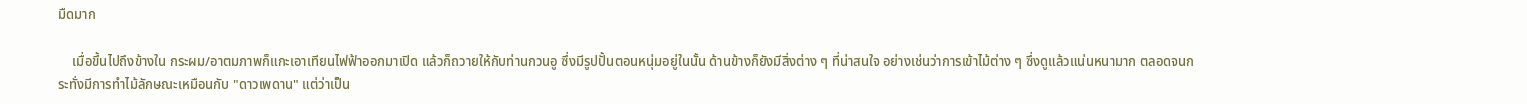มืดมาก

    เมื่อขึ้นไปถึงข้างใน กระผม/อาตมภาพก็แกะเอาเทียนไฟฟ้าออกมาเปิด แล้วก็ถวายให้กับท่านกวนอู ซึ่งมีรูปปั้นตอนหนุ่มอยู่ในนั้น ด้านข้างก็ยังมีสิ่งต่าง ๆ ที่น่าสนใจ อย่างเช่นว่าการเข้าไม้ต่าง ๆ ซึ่งดูแล้วแน่นหนามาก ตลอดจนกระทั่งมีการทำไม้ลักษณะเหมือนกับ "ดาวเพดาน" แต่ว่าเป็น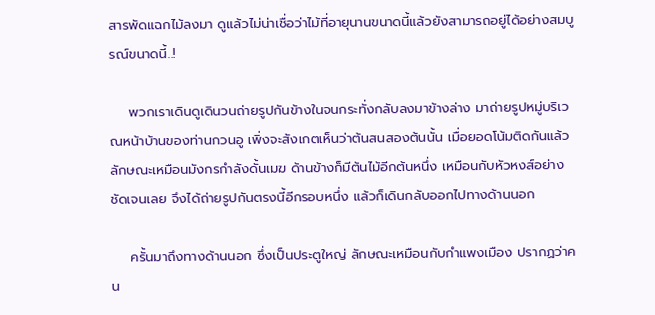สารพัดแฉกไม้ลงมา ดูแล้วไม่น่าเชื่อว่าไม้ที่อายุนานขนาดนี้แล้วยังสามารถอยู่ได้อย่างสมบูรณ์ขนาดนี้..!

    พวกเราเดินดูเดินวนถ่ายรูปกันข้างในจนกระทั่งกลับลงมาข้างล่าง มาถ่ายรูปหมู่บริเวณหน้าบ้านของท่านกวนอู เพิ่งจะสังเกตเห็นว่าต้นสนสองต้นนั้น เมื่อยอดโน้มติดกันแล้ว ลักษณะเหมือนมังกรกำลังดั้นเมฆ ด้านข้างก็มีต้นไม้อีกต้นหนึ่ง เหมือนกับหัวหงส์อย่างชัดเจนเลย จึงได้ถ่ายรูปกันตรงนี้อีกรอบหนึ่ง แล้วก็เดินกลับออกไปทางด้านนอก

    ครั้นมาถึงทางด้านนอก ซึ่งเป็นประตูใหญ่ ลักษณะเหมือนกับกำแพงเมือง ปรากฏว่าคน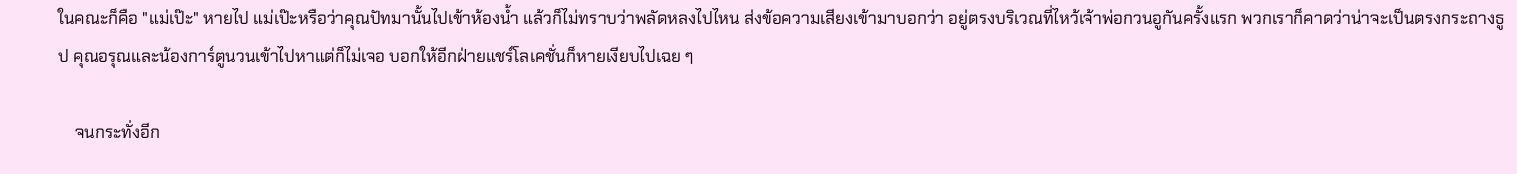ในคณะก็คือ "แม่เป๊ะ" หายไป แม่เป๊ะหรือว่าคุณปัทมานั้นไปเข้าห้องน้ำ แล้วก็ไม่ทราบว่าพลัดหลงไปไหน ส่งข้อความเสียงเข้ามาบอกว่า อยู่ตรงบริเวณที่ไหว้เจ้าพ่อกวนอูกันครั้งแรก พวกเราก็คาดว่าน่าจะเป็นตรงกระถางธูป คุณอรุณและน้องการ์ตูนวนเข้าไปหาแต่ก็ไม่เจอ บอกให้อีกฝ่ายแชร์โลเคชั่นก็หายเงียบไปเฉย ๆ

    จนกระทั่งอีก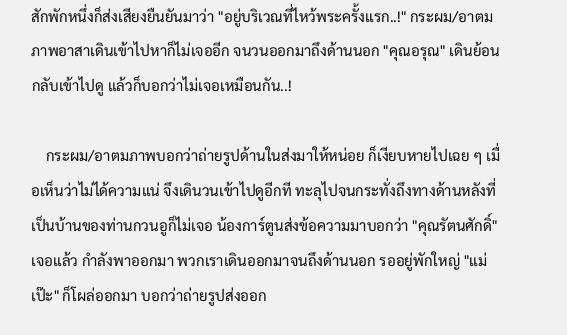สักพักหนึ่งก็ส่งเสียงยืนยันมาว่า "อยู่บริเวณที่ไหว้พระครั้งแรก..!" กระผม/อาตมภาพอาสาเดินเข้าไปหาก็ไม่เจออีก จนวนออกมาถึงด้านนอก "คุณอรุณ" เดินย้อนกลับเข้าไปดู แล้วก็บอกว่าไม่เจอเหมือนกัน..!

    กระผม/อาตมภาพบอกว่าถ่ายรูปด้านในส่งมาให้หน่อย ก็เงียบหายไปเฉย ๆ เมื่อเห็นว่าไม่ได้ความแน่ จึงเดินวนเข้าไปดูอีกที ทะลุไปจนกระทั่งถึงทางด้านหลังที่เป็นบ้านของท่านกวนอูก็ไม่เจอ น้องการ์ตูนส่งข้อความมาบอกว่า "คุณรัตนศักดิ์" เจอแล้ว กำลังพาออกมา พวกเราเดินออกมาจนถึงด้านนอก รออยู่พักใหญ่ "แม่เป๊ะ" ก็โผล่ออกมา บอกว่าถ่ายรูปส่งออก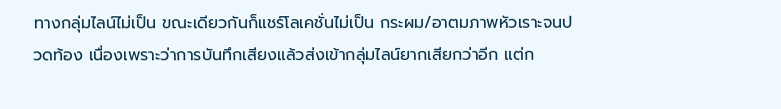ทางกลุ่มไลน์ไม่เป็น ขณะเดียวกันก็แชร์โลเคชั่นไม่เป็น กระผม/อาตมภาพหัวเราะจนปวดท้อง เนื่องเพราะว่าการบันทึกเสียงแล้วส่งเข้ากลุ่มไลน์ยากเสียกว่าอีก แต่ก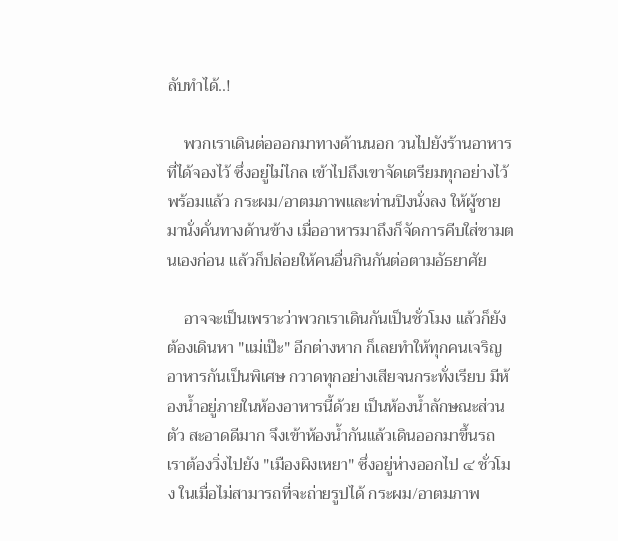ลับทำได้..!

    พวกเราเดินต่อออกมาทางด้านนอก วนไปยังร้านอาหารที่ได้จองไว้ ซึ่งอยู่ไม่ไกล เข้าไปถึงเขาจัดเตรียมทุกอย่างไว้พร้อมแล้ว กระผม/อาตมภาพและท่านปิงนั่งลง ให้ผู้ชายมานั่งคั่นทางด้านข้าง เมื่ออาหารมาถึงก็จัดการคีบใส่ชามตนเองก่อน แล้วก็ปล่อยให้คนอื่นกินกันต่อตามอัธยาศัย

    อาจจะเป็นเพราะว่าพวกเราเดินกันเป็นชั่วโมง แล้วก็ยังต้องเดินหา "แม่เป๊ะ" อีกต่างหาก ก็เลยทำให้ทุกคนเจริญอาหารกันเป็นพิเศษ กวาดทุกอย่างเสียจนกระทั่งเรียบ มีห้องน้ำอยู่ภายในห้องอาหารนี้ด้วย เป็นห้องน้ำลักษณะส่วนตัว สะอาดดีมาก จึงเข้าห้องน้ำกันแล้วเดินออกมาขึ้นรถ เราต้องวิ่งไปยัง "เมืองผิงเหยา" ซึ่งอยู่ห่างออกไป ๔ ชั่วโมง ในเมื่อไม่สามารถที่จะถ่ายรูปได้ กระผม/อาตมภาพ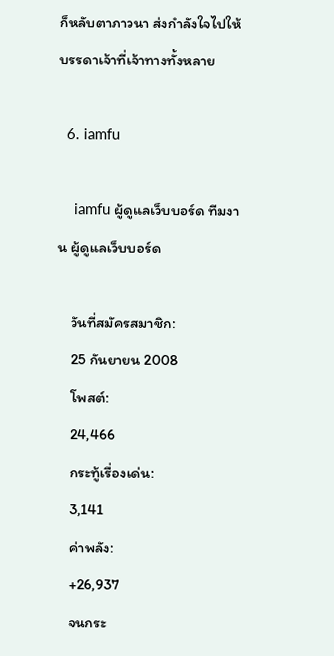ก็หลับตาภาวนา ส่งกำลังใจไปให้บรรดาเจ้าที่เจ้าทางทั้งหลาย

  6. iamfu

    iamfu ผู้ดูแลเว็บบอร์ด ทีมงาน ผู้ดูแลเว็บบอร์ด

    วันที่สมัครสมาชิก:
    25 กันยายน 2008
    โพสต์:
    24,466
    กระทู้เรื่องเด่น:
    3,141
    ค่าพลัง:
    +26,937
    จนกระ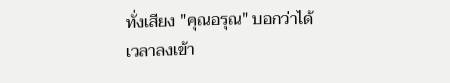ทั่งเสียง "คุณอรุณ" บอกว่าได้เวลาลงเข้า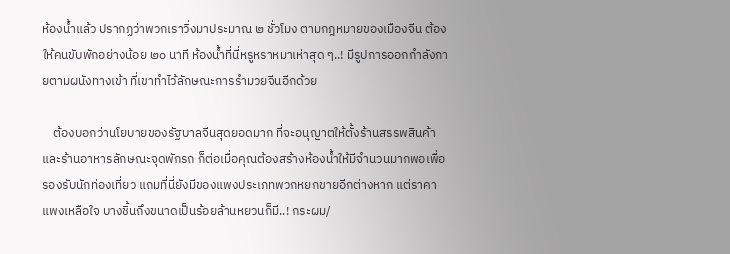ห้องน้ำแล้ว ปรากฏว่าพวกเราวิ่งมาประมาณ ๒ ชั่วโมง ตามกฎหมายของเมืองจีน ต้องให้คนขับพักอย่างน้อย ๒๐ นาที ห้องน้ำที่นี่หรูหราหมาเห่าสุด ๆ..! มีรูปการออกกำลังกายตามผนังทางเข้า ที่เขาทำไว้ลักษณะการรำมวยจีนอีกด้วย

    ต้องบอกว่านโยบายของรัฐบาลจีนสุดยอดมาก ที่จะอนุญาตให้ตั้งร้านสรรพสินค้าและร้านอาหารลักษณะจุดพักรถ ก็ต่อเมื่อคุณต้องสร้างห้องน้ำให้มีจำนวนมากพอเพื่อรองรับนักท่องเที่ยว แถมที่นี่ยังมีของแพงประเภทพวกหยกขายอีกต่างหาก แต่ราคาแพงเหลือใจ บางชิ้นถึงขนาดเป็นร้อยล้านหยวนก็มี..! กระผม/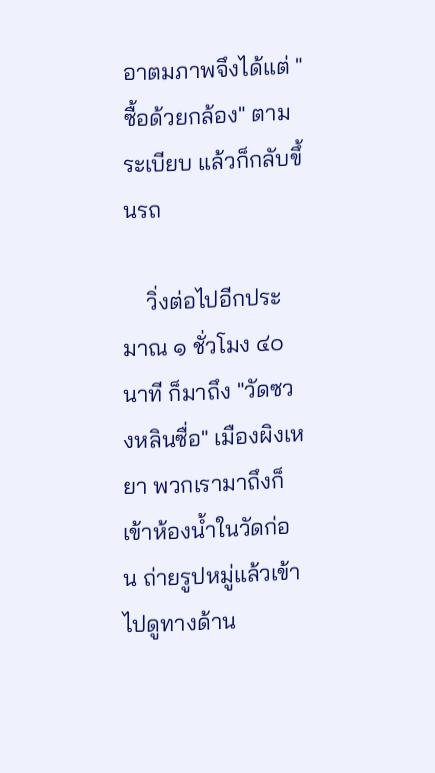อาตมภาพจึงได้แต่ "ซื้อด้วยกล้อง" ตามระเบียบ แล้วก็กลับขึ้นรถ

    วิ่งต่อไปอีกประมาณ ๑ ชั่วโมง ๔๐ นาที ก็มาถึง "วัดซวงหลินซื่อ" เมืองผิงเหยา พวกเรามาถึงก็เข้าห้องน้ำในวัดก่อน ถ่ายรูปหมู่แล้วเข้าไปดูทางด้าน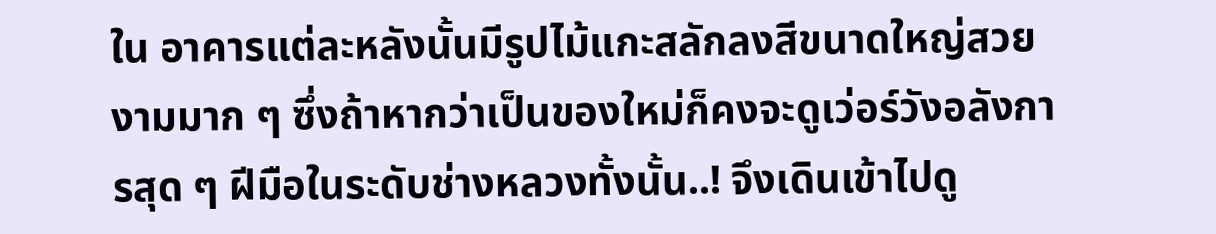ใน อาคารแต่ละหลังนั้นมีรูปไม้แกะสลักลงสีขนาดใหญ่สวยงามมาก ๆ ซึ่งถ้าหากว่าเป็นของใหม่ก็คงจะดูเว่อร์วังอลังการสุด ๆ ฝีมือในระดับช่างหลวงทั้งนั้น..! จึงเดินเข้าไปดู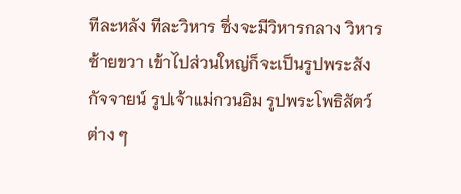ทีละหลัง ทีละวิหาร ซึ่งจะมีวิหารกลาง วิหารซ้ายขวา เข้าไปส่วนใหญ่ก็จะเป็นรูปพระสังกัจจายน์ รูปเจ้าแม่กวนอิม รูปพระโพธิสัตว์ต่าง ๆ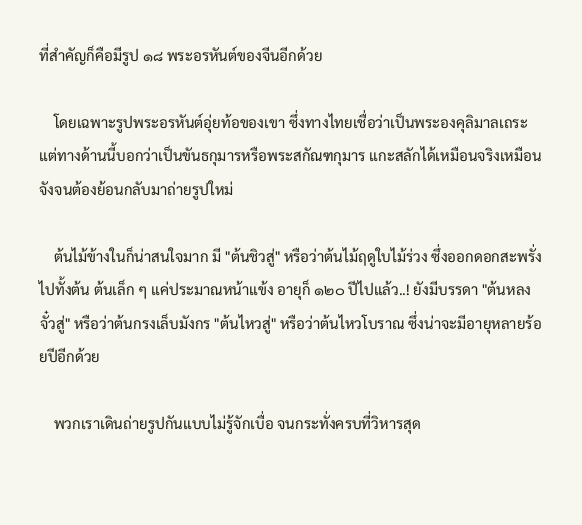ที่สำคัญก็คือมีรูป ๑๘ พระอรหันต์ของจีนอีกด้วย

    โดยเฉพาะรูปพระอรหันต์อุ่ยท้อของเขา ซึ่งทางไทยเชื่อว่าเป็นพระองคุลิมาลเถระ แต่ทางด้านนี้บอกว่าเป็นขันธกุมารหรือพระสกัณฑกุมาร แกะสลักได้เหมือนจริงเหมือนจังจนต้องย้อนกลับมาถ่ายรูปใหม่

    ต้นไม้ข้างในก็น่าสนใจมาก มี "ต้นชิวสู่" หรือว่าต้นไม้ฤดูใบไม้ร่วง ซึ่งออกดอกสะพรั่งไปทั้งต้น ต้นเล็ก ๆ แค่ประมาณหน้าแข้ง อายุก็ ๑๒๐ ปีไปแล้ว..! ยังมีบรรดา "ต้นหลงจั๋วสู่" หรือว่าต้นกรงเล็บมังกร "ต้นไหวสู่" หรือว่าต้นไหวโบราณ ซึ่งน่าจะมีอายุหลายร้อยปีอีกด้วย

    พวกเราเดินถ่ายรูปกันแบบไม่รู้จักเบื่อ จนกระทั่งครบที่วิหารสุด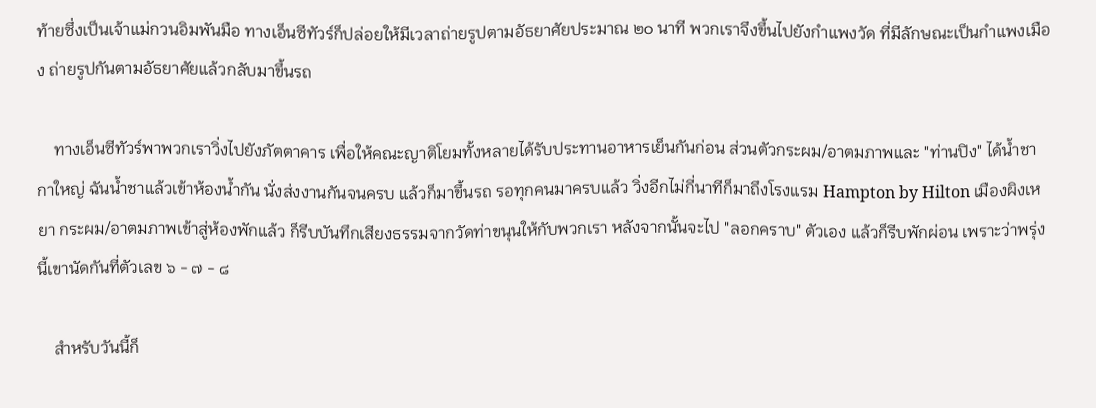ท้ายซึ่งเป็นเจ้าแม่กวนอิมพันมือ ทางเอ็นซีทัวร์ก็ปล่อยให้มีเวลาถ่ายรูปตามอัธยาศัยประมาณ ๒๐ นาที พวกเราจึงขึ้นไปยังกำแพงวัด ที่มีลักษณะเป็นกำแพงเมือง ถ่ายรูปกันตามอัธยาศัยแล้วกลับมาขึ้นรถ

    ทางเอ็นซีทัวร์พาพวกเราวิ่งไปยังภัตตาคาร เพื่อให้คณะญาติโยมทั้งหลายได้รับประทานอาหารเย็นกันก่อน ส่วนตัวกระผม/อาตมภาพและ "ท่านปิง" ได้น้ำชากาใหญ่ ฉันน้ำชาแล้วเข้าห้องน้ำกัน นั่งส่งงานกันจนครบ แล้วก็มาขึ้นรถ รอทุกคนมาครบแล้ว วิ่งอีกไม่กี่นาทีก็มาถึงโรงแรม Hampton by Hilton เมืองผิงเหยา กระผม/อาตมภาพเข้าสู่ห้องพักแล้ว ก็รีบบันทึกเสียงธรรมจากวัดท่าขนุนให้กับพวกเรา หลังจากนั้นจะไป "ลอกคราบ" ตัวเอง แล้วก็รีบพักผ่อน เพราะว่าพรุ่งนี้เขานัดกันที่ตัวเลข ๖ - ๗ - ๘

    สำหรับวันนี้ก็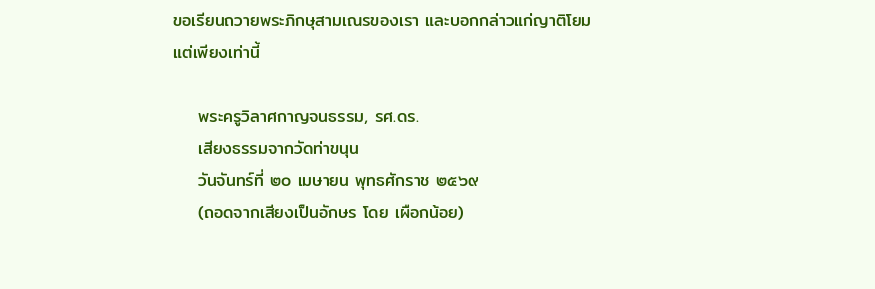ขอเรียนถวายพระภิกษุสามเณรของเรา และบอกกล่าวแก่ญาติโยมแต่เพียงเท่านี้

    พระครูวิลาศกาญจนธรรม, รศ.ดร.
    เสียงธรรมจากวัดท่าขนุน
    วันจันทร์ที่ ๒๐ เมษายน พุทธศักราช ๒๕๖๙
    (ถอดจากเสียงเป็นอักษร โดย เผือกน้อย)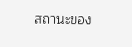สถานะของ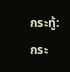กระทู้:
กระ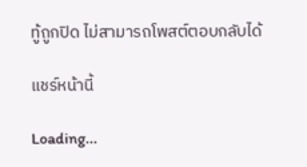ทู้ถูกปิด ไม่สามารถโพสต์ตอบกลับได้

แชร์หน้านี้

Loading...